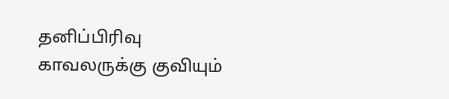தனிப்பிரிவு காவலருக்கு குவியும்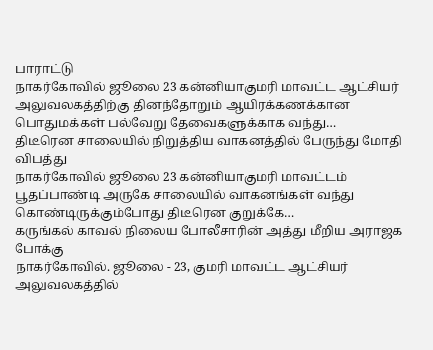பாராட்டு
நாகர்கோவில் ஜூலை 23 கன்னியாகுமரி மாவட்ட ஆட்சியர் அலுவலகத்திற்கு தினந்தோறும் ஆயிரக்கணக்கான பொதுமக்கள் பல்வேறு தேவைகளுக்காக வந்து…
திடீரென சாலையில் நிறுத்திய வாகனத்தில் பேருந்து மோதி விபத்து
நாகர்கோவில் ஜூலை 23 கன்னியாகுமரி மாவட்டம் பூதப்பாண்டி அருகே சாலையில் வாகனங்கள் வந்து கொண்டிருக்கும்போது திடீரென குறுக்கே…
கருங்கல் காவல் நிலைய போலீசாரின் அத்து மீறிய அராஜக போக்கு
நாகர்கோவில். ஜூலை - 23, குமரி மாவட்ட ஆட்சியர் அலுவலகத்தில்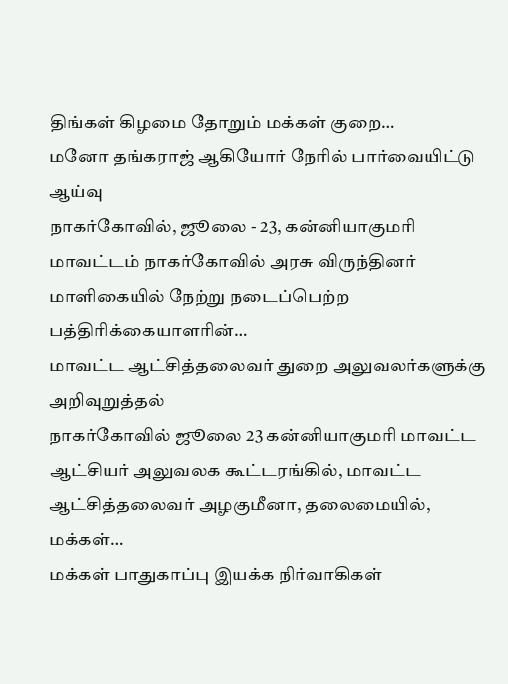திங்கள் கிழமை தோறும் மக்கள் குறை…
மனோ தங்கராஜ் ஆகியோர் நேரில் பார்வையிட்டு ஆய்வு
நாகர்கோவில், ஜூலை - 23, கன்னியாகுமரி மாவட்டம் நாகர்கோவில் அரசு விருந்தினர் மாளிகையில் நேற்று நடைப்பெற்ற பத்திரிக்கையாளரின்…
மாவட்ட ஆட்சித்தலைவர் துறை அலுவலர்களுக்கு அறிவுறுத்தல்
நாகர்கோவில் ஜூலை 23 கன்னியாகுமரி மாவட்ட ஆட்சியர் அலுவலக கூட்டரங்கில், மாவட்ட ஆட்சித்தலைவர் அழகுமீனா, தலைமையில், மக்கள்…
மக்கள் பாதுகாப்பு இயக்க நிர்வாகிகள்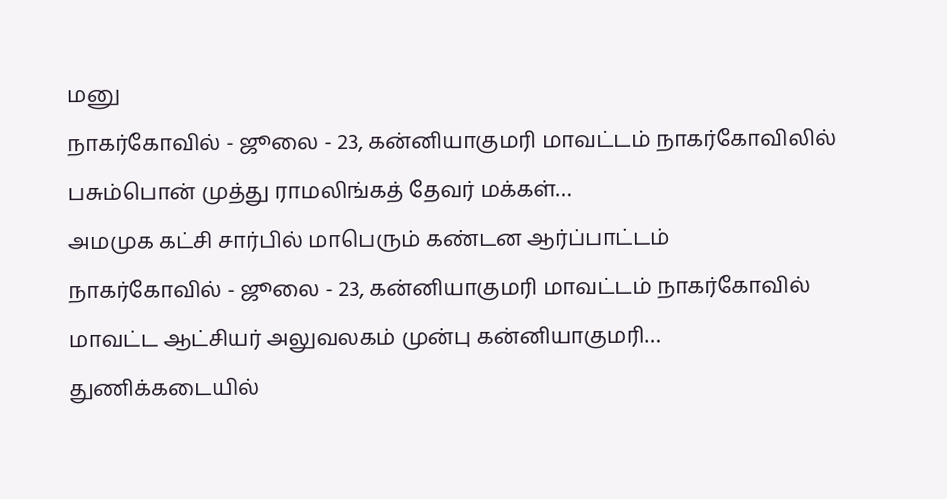மனு
நாகர்கோவில் - ஜூலை - 23, கன்னியாகுமரி மாவட்டம் நாகர்கோவிலில் பசும்பொன் முத்து ராமலிங்கத் தேவர் மக்கள்…
அமமுக கட்சி சார்பில் மாபெரும் கண்டன ஆர்ப்பாட்டம்
நாகர்கோவில் - ஜூலை - 23, கன்னியாகுமரி மாவட்டம் நாகர்கோவில் மாவட்ட ஆட்சியர் அலுவலகம் முன்பு கன்னியாகுமரி…
துணிக்கடையில்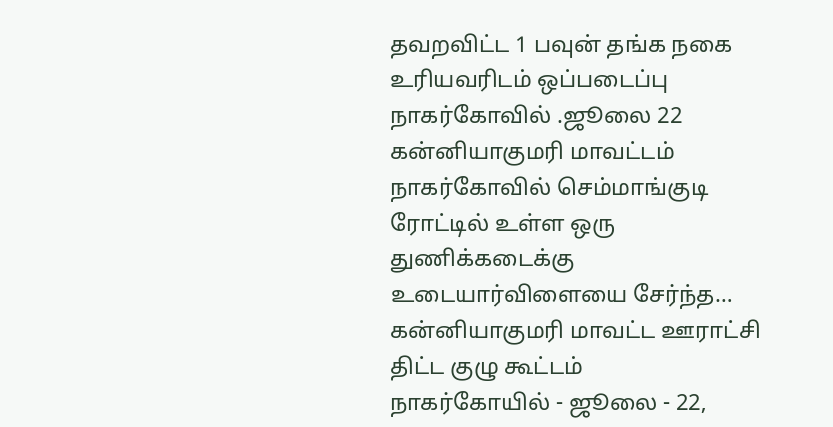தவறவிட்ட 1 பவுன் தங்க நகை உரியவரிடம் ஒப்படைப்பு
நாகர்கோவில் .ஜூலை 22 கன்னியாகுமரி மாவட்டம் நாகர்கோவில் செம்மாங்குடி ரோட்டில் உள்ள ஒரு துணிக்கடைக்கு உடையார்விளையை சேர்ந்த…
கன்னியாகுமரி மாவட்ட ஊராட்சி திட்ட குழு கூட்டம்
நாகர்கோயில் - ஜூலை - 22,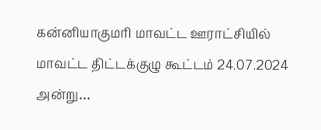கன்னியாகுமரி மாவட்ட ஊராட்சியில் மாவட்ட திட்டக்குழு கூட்டம் 24.07.2024 அன்று…